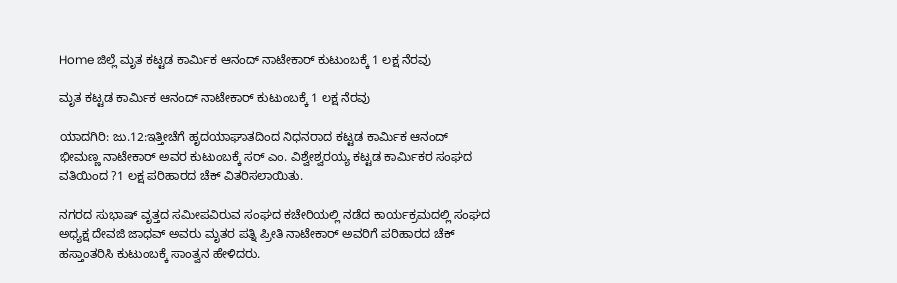Home ಜಿಲ್ಲೆ ಮೃತ ಕಟ್ಟಡ ಕಾರ್ಮಿಕ ಆನಂದ್ ನಾಟೇಕಾರ್ ಕುಟುಂಬಕ್ಕೆ 1 ಲಕ್ಷ ನೆರವು

ಮೃತ ಕಟ್ಟಡ ಕಾರ್ಮಿಕ ಆನಂದ್ ನಾಟೇಕಾರ್ ಕುಟುಂಬಕ್ಕೆ 1 ಲಕ್ಷ ನೆರವು

ಯಾದಗಿರಿ: ಜು.12:ಇತ್ತೀಚೆಗೆ ಹೃದಯಾಘಾತದಿಂದ ನಿಧನರಾದ ಕಟ್ಟಡ ಕಾರ್ಮಿಕ ಆನಂದ್ ಭೀಮಣ್ಣ ನಾಟೇಕಾರ್ ಅವರ ಕುಟುಂಬಕ್ಕೆ ಸರ್ ಎಂ. ವಿಶ್ವೇಶ್ವರಯ್ಯ ಕಟ್ಟಡ ಕಾರ್ಮಿಕರ ಸಂಘದ ವತಿಯಿಂದ ?1 ಲಕ್ಷ ಪರಿಹಾರದ ಚೆಕ್ ವಿತರಿಸಲಾಯಿತು.

ನಗರದ ಸುಭಾಷ್ ವೃತ್ತದ ಸಮೀಪವಿರುವ ಸಂಘದ ಕಚೇರಿಯಲ್ಲಿ ನಡೆದ ಕಾರ್ಯಕ್ರಮದಲ್ಲಿ ಸಂಘದ ಅಧ್ಯಕ್ಷ ದೇವಜಿ ಜಾಧವ್ ಅವರು ಮೃತರ ಪತ್ನಿ ಪ್ರೀತಿ ನಾಟೇಕಾರ್ ಅವರಿಗೆ ಪರಿಹಾರದ ಚೆಕ್ ಹಸ್ತಾಂತರಿಸಿ ಕುಟುಂಬಕ್ಕೆ ಸಾಂತ್ವನ ಹೇಳಿದರು.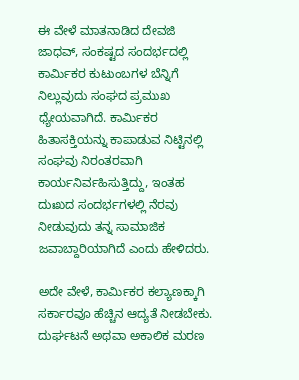ಈ ವೇಳೆ ಮಾತನಾಡಿದ ದೇವಜಿ ಜಾಧವ್, ಸಂಕಷ್ಟದ ಸಂದರ್ಭದಲ್ಲಿ ಕಾರ್ಮಿಕರ ಕುಟುಂಬಗಳ ಬೆನ್ನಿಗೆ ನಿಲ್ಲುವುದು ಸಂಘದ ಪ್ರಮುಖ ಧ್ಯೇಯವಾಗಿದೆ. ಕಾರ್ಮಿಕರ ಹಿತಾಸಕ್ತಿಯನ್ನು ಕಾಪಾಡುವ ನಿಟ್ಟಿನಲ್ಲಿ ಸಂಘವು ನಿರಂತರವಾಗಿ ಕಾರ್ಯನಿರ್ವಹಿಸುತ್ತಿದ್ದು, ಇಂತಹ ದುಃಖದ ಸಂದರ್ಭಗಳಲ್ಲಿ ನೆರವು ನೀಡುವುದು ತನ್ನ ಸಾಮಾಜಿಕ ಜವಾಬ್ದಾರಿಯಾಗಿದೆ ಎಂದು ಹೇಳಿದರು.

ಅದೇ ವೇಳೆ, ಕಾರ್ಮಿಕರ ಕಲ್ಯಾಣಕ್ಕಾಗಿ ಸರ್ಕಾರವೂ ಹೆಚ್ಚಿನ ಆದ್ಯತೆ ನೀಡಬೇಕು. ದುರ್ಘಟನೆ ಅಥವಾ ಅಕಾಲಿಕ ಮರಣ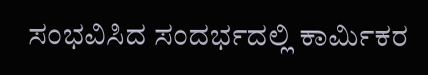ಸಂಭವಿಸಿದ ಸಂದರ್ಭದಲ್ಲಿ ಕಾರ್ಮಿಕರ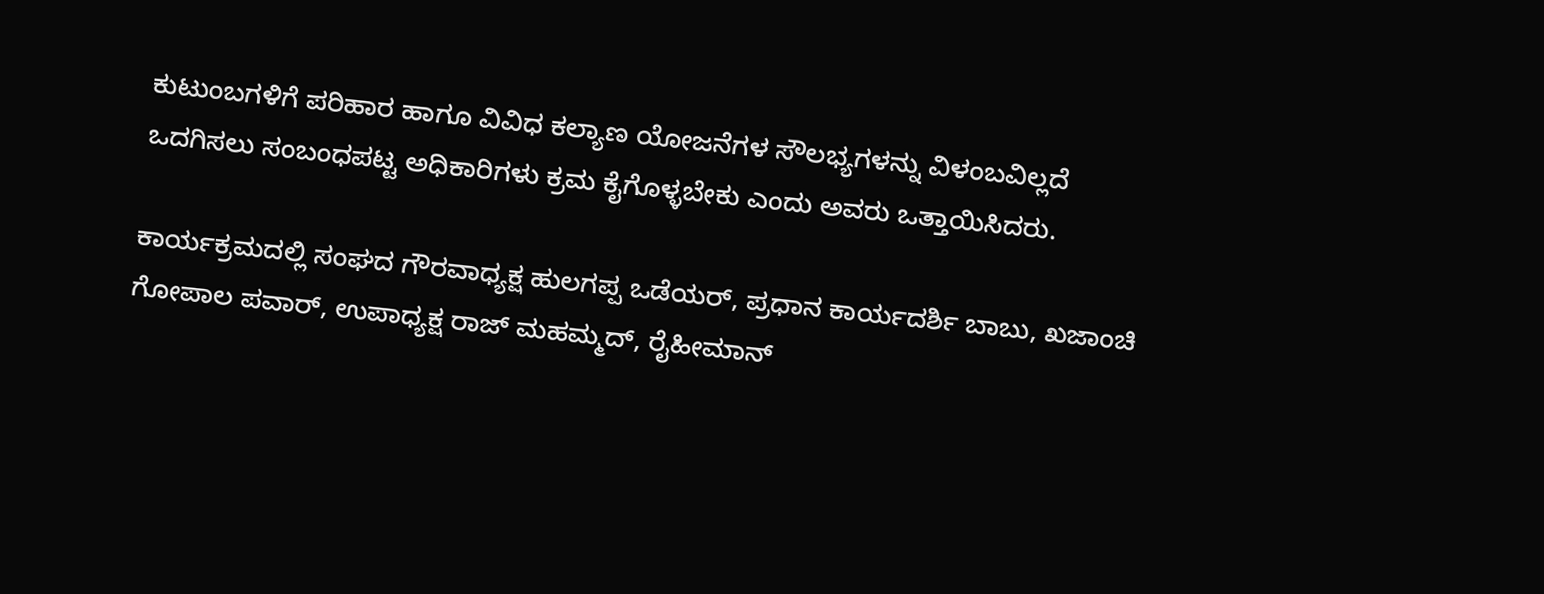ಕುಟುಂಬಗಳಿಗೆ ಪರಿಹಾರ ಹಾಗೂ ವಿವಿಧ ಕಲ್ಯಾಣ ಯೋಜನೆಗಳ ಸೌಲಭ್ಯಗಳನ್ನು ವಿಳಂಬವಿಲ್ಲದೆ ಒದಗಿಸಲು ಸಂಬಂಧಪಟ್ಟ ಅಧಿಕಾರಿಗಳು ಕ್ರಮ ಕೈಗೊಳ್ಳಬೇಕು ಎಂದು ಅವರು ಒತ್ತಾಯಿಸಿದರು.

ಕಾರ್ಯಕ್ರಮದಲ್ಲಿ ಸಂಘದ ಗೌರವಾಧ್ಯಕ್ಷ ಹುಲಗಪ್ಪ ಒಡೆಯರ್, ಪ್ರಧಾನ ಕಾರ್ಯದರ್ಶಿ ಬಾಬು, ಖಜಾಂಚಿ ಗೋಪಾಲ ಪವಾರ್, ಉಪಾಧ್ಯಕ್ಷ ರಾಜ್ ಮಹಮ್ಮದ್, ರೈಹೀಮಾನ್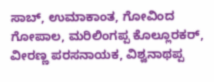ಸಾಬ್, ಉಮಾಕಾಂತ, ಗೋವಿಂದ ಗೋಪಾಲ, ಮರಿಲಿಂಗಪ್ಪ ಕೊಲ್ಲೂರಕರ್, ವೀರಣ್ಣ ಪರಸನಾಯಕ, ವಿಶ್ವನಾಥಪ್ಪ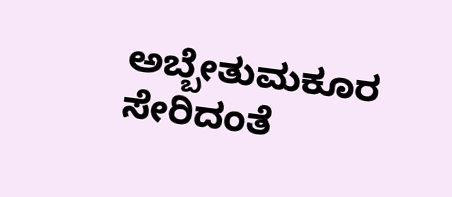ಅಬ್ಬೇತುಮಕೂರ ಸೇರಿದಂತೆ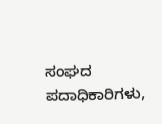ಸಂಘದ ಪದಾಧಿಕಾರಿಗಳು,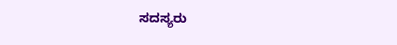ಸದಸ್ಯರು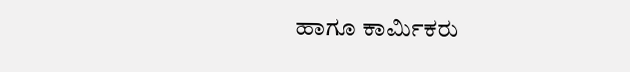ಹಾಗೂ ಕಾರ್ಮಿಕರು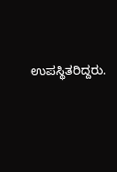ಉಪಸ್ಥಿತರಿದ್ದರು.